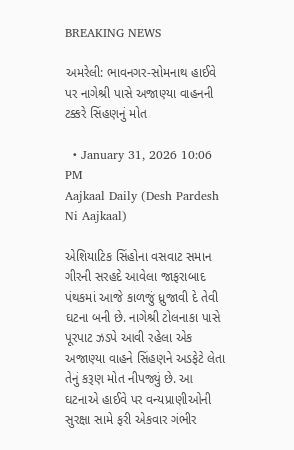BREAKING NEWS

અમરેલી: ભાવનગર-સોમનાથ હાઈવે પર નાગેશ્રી પાસે અજાણ્યા વાહનની ટક્કરે સિંહણનું મોત

  • January 31, 2026 10:06 PM
Aajkaal Daily (Desh Pardesh Ni Aajkaal)

એશિયાટિક સિંહોના વસવાટ સમાન ગીરની સરહદે આવેલા જાફરાબાદ પંથકમાં આજે કાળજું ધ્રુજાવી દે તેવી ઘટના બની છે. નાગેશ્રી ટોલનાકા પાસે પૂરપાટ ઝડપે આવી રહેલા એક અજાણ્યા વાહને સિંહણને અડફેટે લેતા તેનું કરૂણ મોત નીપજ્યું છે. આ ઘટનાએ હાઈવે પર વન્યપ્રાણીઓની સુરક્ષા સામે ફરી એકવાર ગંભીર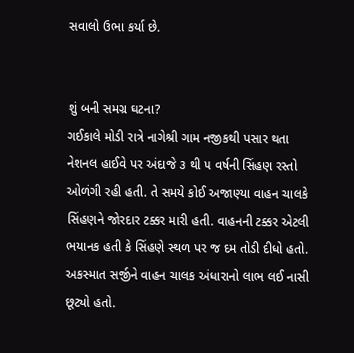સવાલો ઉભા કર્યા છે.


શું બની સમગ્ર ઘટના?
ગઈકાલે મોડી રાત્રે નાગેશ્રી ગામ નજીકથી પસાર થતા નેશનલ હાઈવે પર અંદાજે ૩ થી ૫ વર્ષની સિંહણ રસ્તો ઓળંગી રહી હતી. તે સમયે કોઈ અજાણ્યા વાહન ચાલકે સિંહણને જોરદાર ટક્કર મારી હતી. વાહનની ટક્કર એટલી ભયાનક હતી કે સિંહણે સ્થળ પર જ દમ તોડી દીધો હતો. અકસ્માત સર્જીને વાહન ચાલક અંધારાનો લાભ લઈ નાસી છૂટ્યો હતો.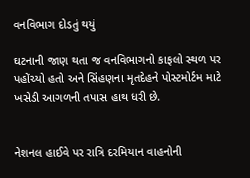વનવિભાગ દોડતું થયું

ઘટનાની જાણ થતા જ વનવિભાગનો કાફલો સ્થળ પર પહોંચ્યો હતો અને સિંહણના મૃતદેહને પોસ્ટમોર્ટમ માટે ખસેડી આગળની તપાસ હાથ ધરી છે.


નેશનલ હાઈવે પર રાત્રિ દરમિયાન વાહનોની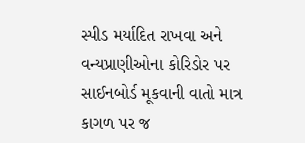સ્પીડ મર્યાદિત રાખવા અને વન્યપ્રાણીઓના કોરિડોર પર સાઈનબોર્ડ મૂકવાની વાતો માત્ર કાગળ પર જ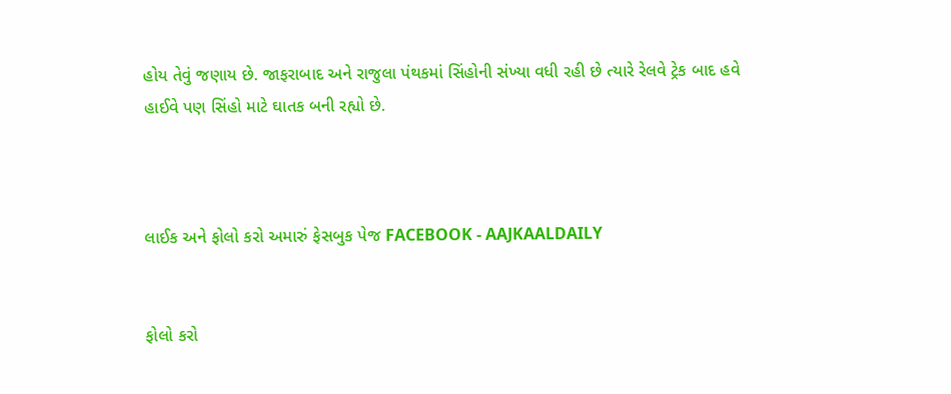હોય તેવું જણાય છે. જાફરાબાદ અને રાજુલા પંથકમાં સિંહોની સંખ્યા વધી રહી છે ત્યારે રેલવે ટ્રેક બાદ હવે હાઈવે પણ સિંહો માટે ઘાતક બની રહ્યો છે.



લાઈક અને ફોલો કરો અમારું ફેસબુક પેજ FACEBOOK - AAJKAALDAILY


ફોલો કરો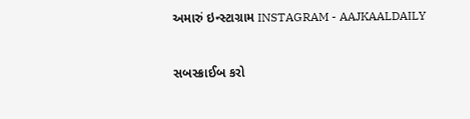અમારું ઇન્સ્ટાગ્રામ INSTAGRAM - AAJKAALDAILY


સબસ્ક્રાઈબ કરો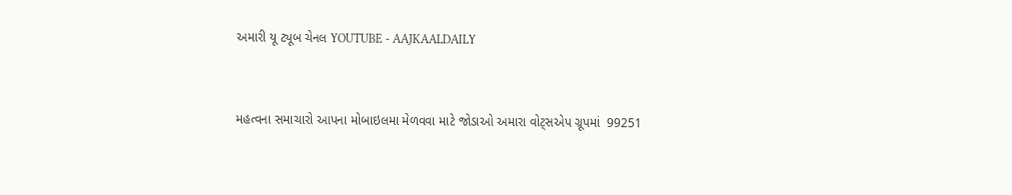અમારી યૂ ટ્યૂબ ચેનલ YOUTUBE - AAJKAALDAILY


મહત્વના સમાચારો આપના મોબાઇલમા મેળવવા માટે જોડાઓ અમારા વોટ્સએપ ગ્રૂપમાં  99251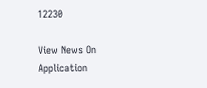12230

View News On Application